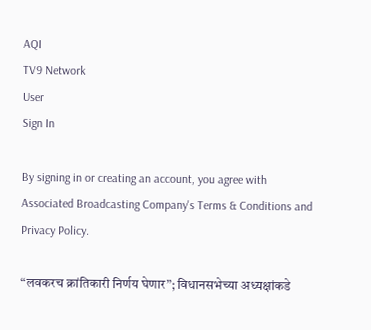AQI
TV9 Network
User
Sign In

By signing in or creating an account, you agree with Associated Broadcasting Company's Terms & Conditions and Privacy Policy.

“लवकरच क्रांतिकारी निर्णय घेणार”; विधानसभेच्या अध्यक्षांकडे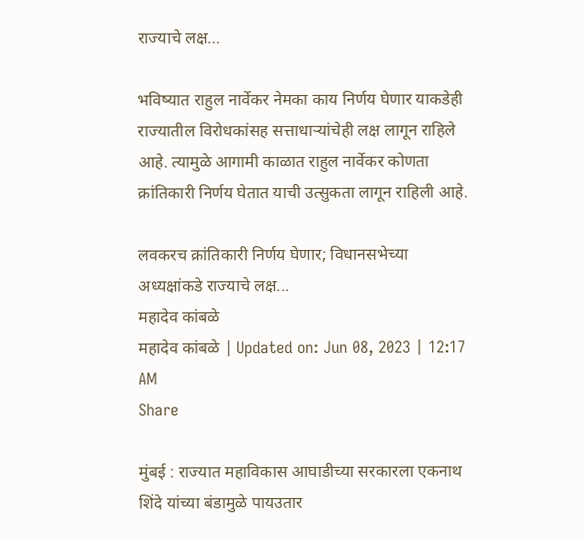राज्याचे लक्ष…

भविष्यात राहुल नार्वेकर नेमका काय निर्णय घेणार याकडेही राज्यातील विरोधकांसह सत्ताधाऱ्यांचेही लक्ष लागून राहिले आहे. त्यामुळे आगामी काळात राहुल नार्वेकर कोणता क्रांतिकारी निर्णय घेतात याची उत्सुकता लागून राहिली आहे.

लवकरच क्रांतिकारी निर्णय घेणार; विधानसभेच्या अध्यक्षांकडे राज्याचे लक्ष...
महादेव कांबळे
महादेव कांबळे | Updated on: Jun 08, 2023 | 12:17 AM
Share

मुंबई : राज्यात महाविकास आघाडीच्या सरकारला एकनाथ शिंदे यांच्या बंडामुळे पायउतार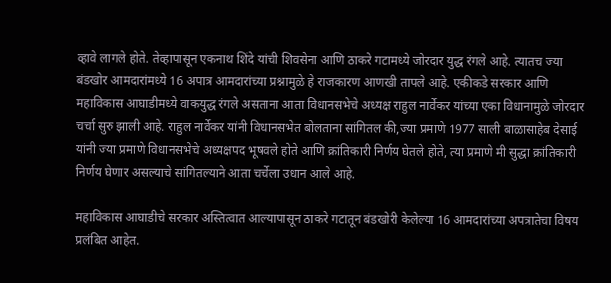व्हावे लागले होते. तेव्हापासून एकनाथ शिंदे यांची शिवसेना आणि ठाकरे गटामध्ये जोरदार युद्ध रंगले आहे. त्यातच ज्या बंडखोर आमदारांमध्ये 16 अपात्र आमदारांच्या प्रश्नामुळे हे राजकारण आणखी तापले आहे. एकीकडे सरकार आणि महाविकास आघाडीमध्ये वाकयुद्ध रंगले असताना आता विधानसभेचे अध्यक्ष राहुल नार्वेकर यांच्या एका विधानामुळे जोरदार चर्चा सुरु झाली आहे. राहुल नार्वेकर यांनी विधानसभेत बोलताना सांगितल की,ज्या प्रमाणे 1977 साली बाळासाहेब देसाई यांनी ज्या प्रमाणे विधानसभेचे अध्यक्षपद भूषवले होते आणि क्रांतिकारी निर्णय घेतले होते, त्या प्रमाणे मी सुद्धा क्रांतिकारी निर्णय घेणार असल्याचे सांगितल्याने आता चर्चेला उधान आले आहे.

महाविकास आघाडीचे सरकार अस्तित्वात आल्यापासून ठाकरे गटातून बंडखोरी केलेल्या 16 आमदारांच्या अपत्रातेचा विषय प्रलंबित आहेत.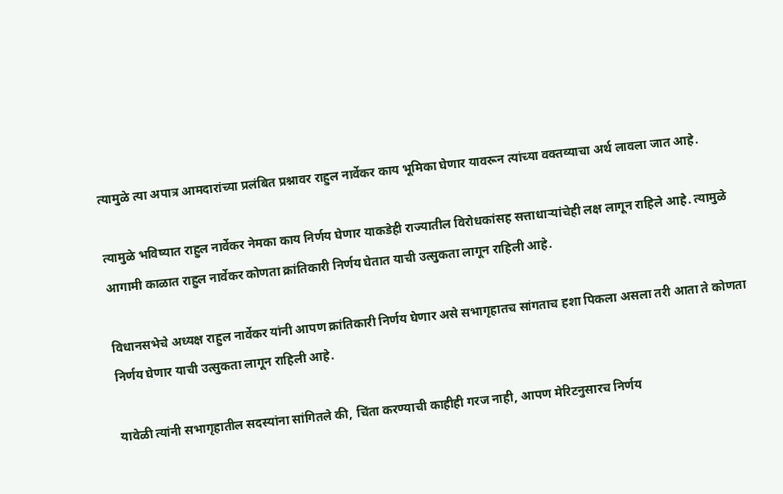त्यामुळे त्या अपात्र आमदारांच्या प्रलंबित प्रश्नावर राहुल नार्वेकर काय भूमिका घेणार यावरून त्यांच्या वक्तव्याचा अर्थ लावला जात आहे.

त्यामुळे भविष्यात राहुल नार्वेकर नेमका काय निर्णय घेणार याकडेही राज्यातील विरोधकांसह सत्ताधाऱ्यांचेही लक्ष लागून राहिले आहे. त्यामुळे आगामी काळात राहुल नार्वेकर कोणता क्रांतिकारी निर्णय घेतात याची उत्सुकता लागून राहिली आहे.

विधानसभेचे अध्यक्ष राहुल नार्वेकर यांनी आपण क्रांतिकारी निर्णय घेणार असे सभागृहातच सांगताच हशा पिकला असला तरी आता ते कोणता निर्णय घेणार याची उत्सुकता लागून राहिली आहे.

यावेळी त्यांनी सभागृहातील सदस्यांना सांगितले की, चिंता करण्याची काहीही गरज नाही, आपण मेरिटनुसारच निर्णय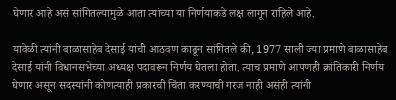घेणार आहे असं सांगितल्यामुळे आता त्यांच्या या निर्णयाकडे लक्ष लागून राहिले आहे.

यावेळी त्यांनी बाळासाहेब देसाई यांची आठवण काढून सांगितले की, 1977 साली ज्या प्रमाणे बाळासाहेब देसाई यांनी विधानसभेच्या अध्यक्ष पदावरून निर्णय घेतला होता. त्याच प्रमाणे आपणही क्रांतिकारी निर्णय घेणार असून सदस्यांनी कोणत्याही प्रकारची चिंता करण्याची गरज नाही असंही त्यांनी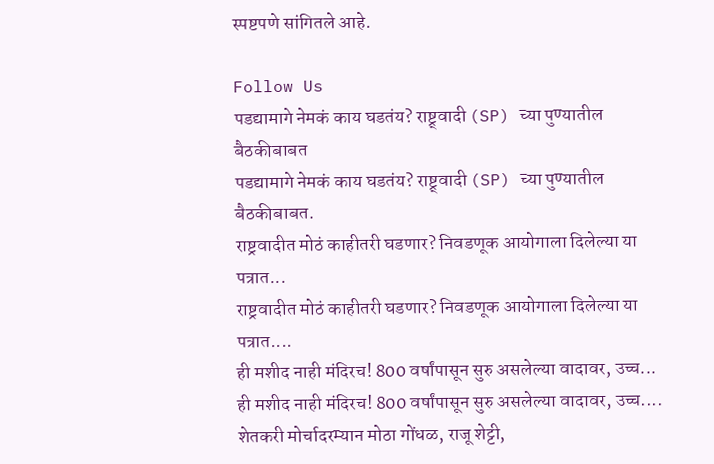स्पष्टपणे सांगितले आहे.

Follow Us
पडद्यामागे नेमकं काय घडतंय? राष्ट्र्वादी (SP) च्या पुण्यातील बैठकीबाबत
पडद्यामागे नेमकं काय घडतंय? राष्ट्र्वादी (SP) च्या पुण्यातील बैठकीबाबत.
राष्ट्रवादीत मोठं काहीतरी घडणार? निवडणूक आयोगाला दिलेल्या या पत्रात...
राष्ट्रवादीत मोठं काहीतरी घडणार? निवडणूक आयोगाला दिलेल्या या पत्रात....
ही मशीद नाही मंदिरच! 800 वर्षांपासून सुरु असलेल्या वादावर, उच्च...
ही मशीद नाही मंदिरच! 800 वर्षांपासून सुरु असलेल्या वादावर, उच्च....
शेतकरी मोर्चादरम्यान मोठा गोंधळ, राजू शेट्टी,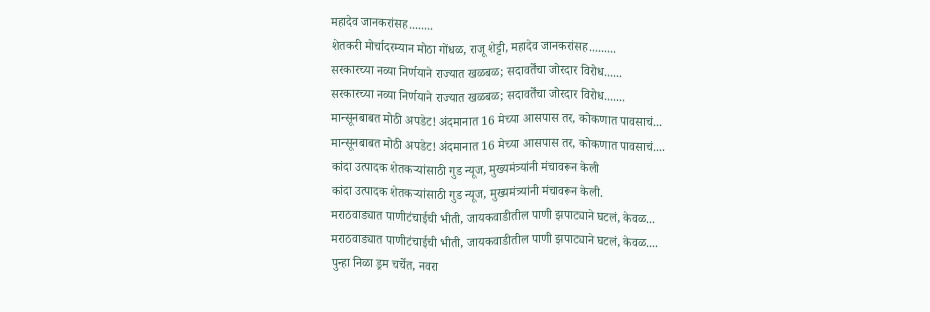महादेव जानकरांसह........
शेतकरी मोर्चादरम्यान मोठा गोंधळ, राजू शेट्टी, महादेव जानकरांसह.........
सरकारच्या नव्या निर्णयाने राज्यात खळबळ; सदावर्तेंचा जोरदार विरोध......
सरकारच्या नव्या निर्णयाने राज्यात खळबळ; सदावर्तेंचा जोरदार विरोध.......
मान्सूनबाबत मोठी अपडेट! अंदमानात 16 मेच्या आसपास तर, कोकणात पावसाचं...
मान्सूनबाबत मोठी अपडेट! अंदमानात 16 मेच्या आसपास तर, कोकणात पावसाचं....
कांदा उत्पादक शेतकऱ्यांसाठी गुड न्यूज, मुख्यमंत्र्यांनी मंचावरून केली
कांदा उत्पादक शेतकऱ्यांसाठी गुड न्यूज, मुख्यमंत्र्यांनी मंचावरून केली.
मराठवाड्यात पाणीटंचाईची भीती, जायकवाडीतील पाणी झपाट्याने घटलं, केवळ...
मराठवाड्यात पाणीटंचाईची भीती, जायकवाडीतील पाणी झपाट्याने घटलं, केवळ....
पुन्हा निळा ड्रम चर्चेत, नवरा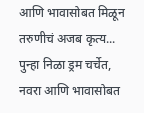आणि भावासोबत मिळून तरुणीचं अजब कृत्य...
पुन्हा निळा ड्रम चर्चेत, नवरा आणि भावासोबत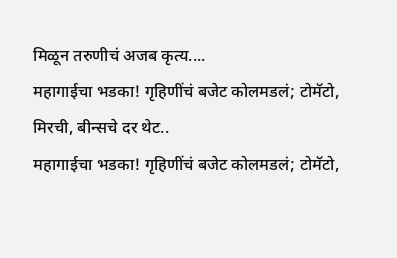मिळून तरुणीचं अजब कृत्य....
महागाईचा भडका! गृहिणींचं बजेट कोलमडलं; टोमॅटो, मिरची, बीन्सचे दर थेट..
महागाईचा भडका! गृहिणींचं बजेट कोलमडलं; टोमॅटो,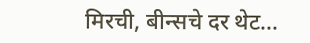मिरची, बीन्सचे दर थेट...